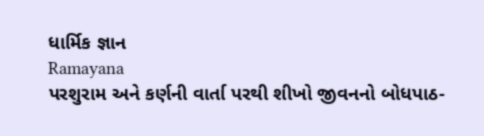ધાર્મિક જ્ઞાન
Ramayana
પરશુરામ અને કર્ણની વાર્તા પરથી શીખો જીવનનો બોધપાઠ-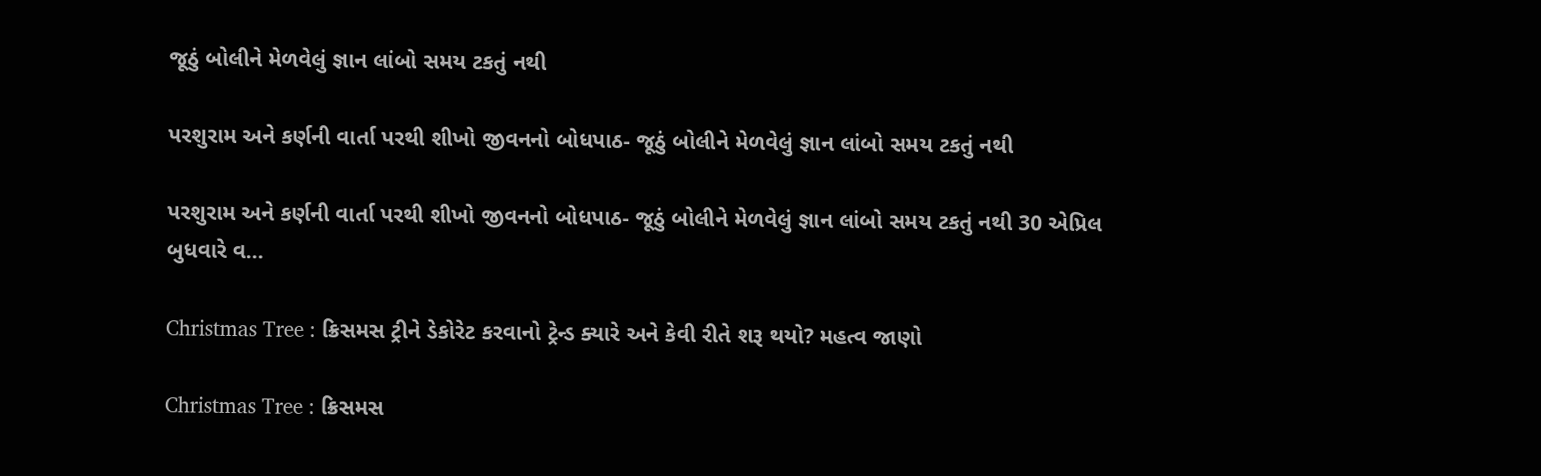જૂઠું બોલીને મેળવેલું જ્ઞાન લાંબો સમય ટકતું નથી

પરશુરામ અને કર્ણની વાર્તા પરથી શીખો જીવનનો બોધપાઠ- જૂઠું બોલીને મેળવેલું જ્ઞાન લાંબો સમય ટકતું નથી

પરશુરામ અને કર્ણની વાર્તા પરથી શીખો જીવનનો બોધપાઠ- જૂઠું બોલીને મેળવેલું જ્ઞાન લાંબો સમય ટકતું નથી 30 એપ્રિલ બુધવારે વ…

Christmas Tree : ક્રિસમસ ટ્રીને ડેકોરેટ કરવાનો ટ્રેન્ડ ક્યારે અને કેવી રીતે શરૂ થયો? મહત્વ જાણો

Christmas Tree : ક્રિસમસ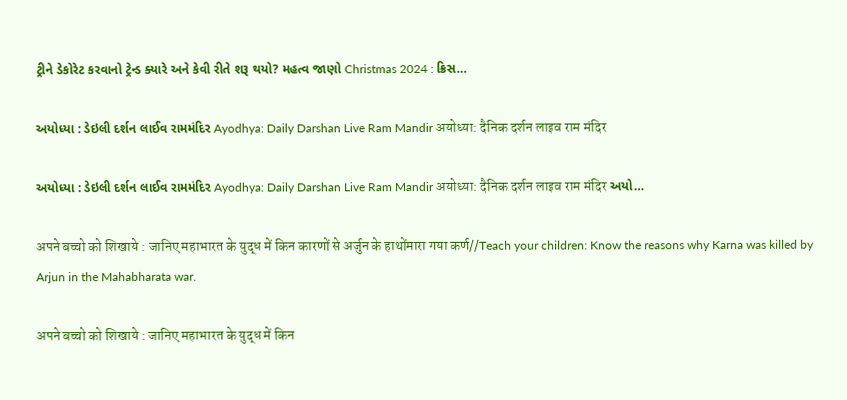ટ્રીને ડેકોરેટ કરવાનો ટ્રેન્ડ ક્યારે અને કેવી રીતે શરૂ થયો? મહત્વ જાણો Christmas 2024 : ક્રિસ…

અયોધ્યા : ડેઇલી દર્શન લાઈવ રામમંદિર Ayodhya: Daily Darshan Live Ram Mandir अयोध्या: दैनिक दर्शन लाइव राम मंदिर

અયોધ્યા : ડેઇલી દર્શન લાઈવ રામમંદિર Ayodhya: Daily Darshan Live Ram Mandir अयोध्या: दैनिक दर्शन लाइव राम मंदिर અયો…

अपने बच्चो को शिखाये : जानिए महाभारत के युद्ध में किन कारणों से अर्जुन के हाथोंमारा गया कर्ण//Teach your children: Know the reasons why Karna was killed by Arjun in the Mahabharata war.

अपने बच्चो को शिखाये : जानिए महाभारत के युद्ध में किन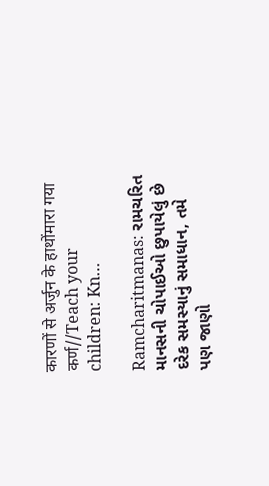कारणों से अर्जुन के हाथोंमारा गया कर्ण//Teach your children: Kn…

Ramcharitmanas: રામચરિત માનસની ચોપાઈઓ છુપાયેલું છે દરેક સમસ્યાનું સમાધાન, તમે પણ જાણો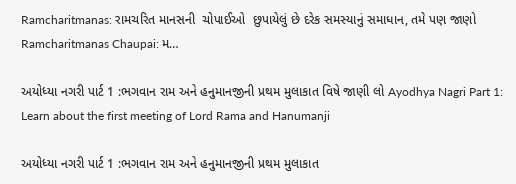Ramcharitmanas: રામચરિત માનસની  ચોપાઈઓ  છુપાયેલું છે દરેક સમસ્યાનું સમાધાન, તમે પણ જાણો Ramcharitmanas Chaupai: મ…

અયોધ્યા નગરી પાર્ટ 1 :ભગવાન રામ અને હનુમાનજીની પ્રથમ મુલાકાત વિષે જાણી લો Ayodhya Nagri Part 1: Learn about the first meeting of Lord Rama and Hanumanji

અયોધ્યા નગરી પાર્ટ 1 :ભગવાન રામ અને હનુમાનજીની પ્રથમ મુલાકાત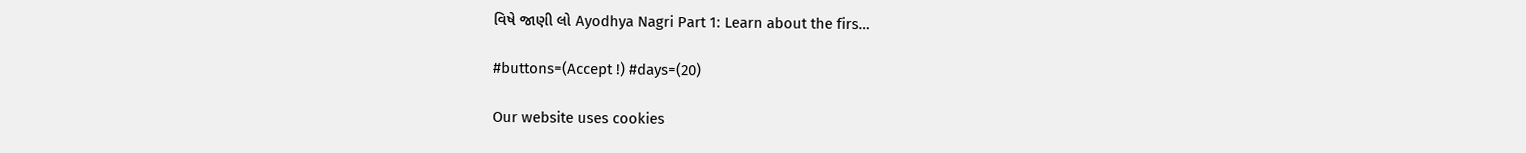વિષે જાણી લો Ayodhya Nagri Part 1: Learn about the firs…

#buttons=(Accept !) #days=(20)

Our website uses cookies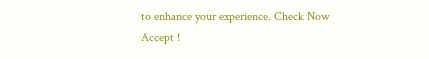to enhance your experience. Check Now
Accept !